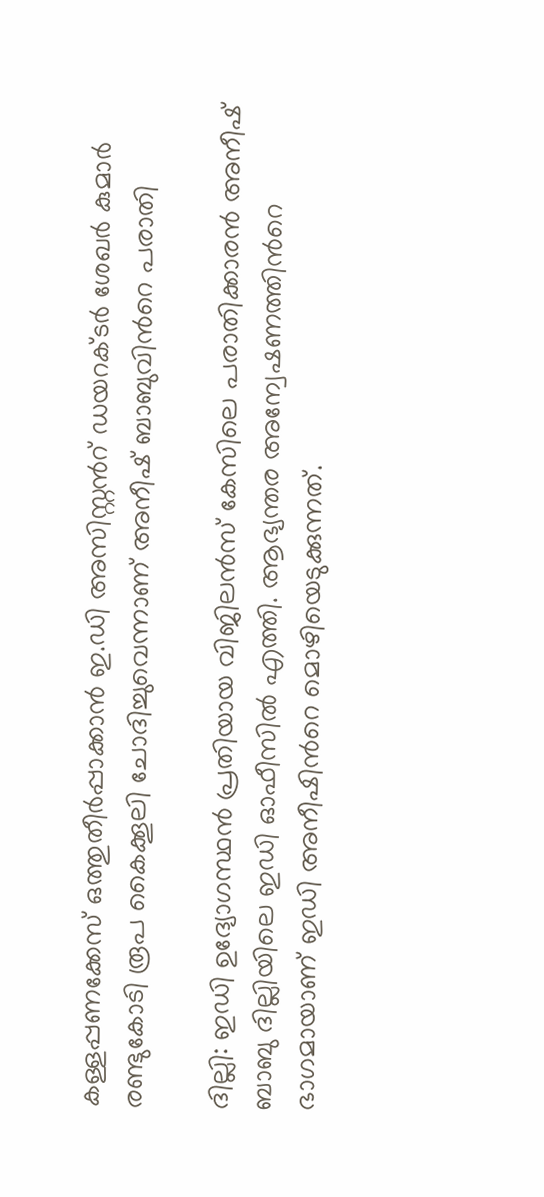കള്ളപ്പണക്കേസ് ഒത്തുതീർപ്പാക്കാൻ ഇ.ഡി അസിസ്റ്റന്‍റ് ഡയറക്ടർ ശേഖർ കുമാർ രണ്ടുകോടി രൂപ കൈക്കൂലി ചോദിച്ചുവെന്നാണ് അനീഷ് ബാബുവിന്‍റെ പരാതി

ദില്ലി: ഇഡി ഉദ്യോഗസ്ഥൻ പ്രതിയായ വിജിലൻസ് കേസിലെ പരാതിക്കാരൻ അനീഷ് ബാബു ദില്ലിയിലെ ഇഡി ഓഫീസിൽ എത്തി. ആഭ്യന്തര അന്വേഷണത്തിന്‍റെ ഭാഗമായാണ് ഇഡി അനീഷിൻറെ മൊഴിയെടുക്കുന്നത്.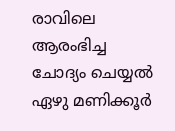രാവിലെ ആരംഭിച്ച ചോദ്യം ചെയ്യൽ ഏഴു മണിക്കൂര്‍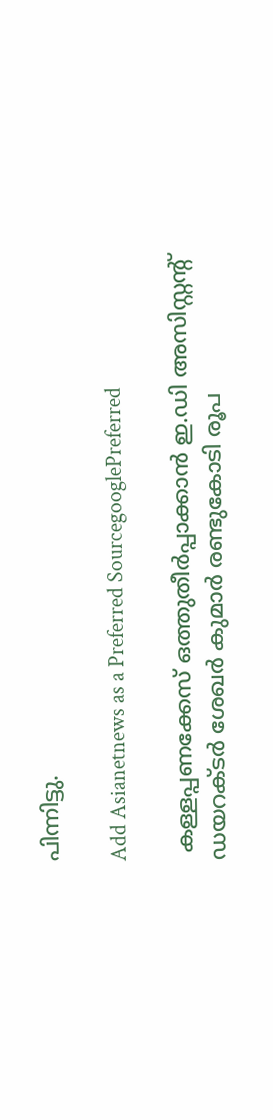പിന്നിട്ടു.

Add Asianetnews as a Preferred SourcegooglePreferred

 കള്ളപ്പണക്കേസ് ഒത്തുതീർപ്പാക്കാൻ ഇ.ഡി അസിസ്റ്റന്‍റ് ഡയറക്ടർ ശേഖർ കുമാർ രണ്ടുകോടി രൂപ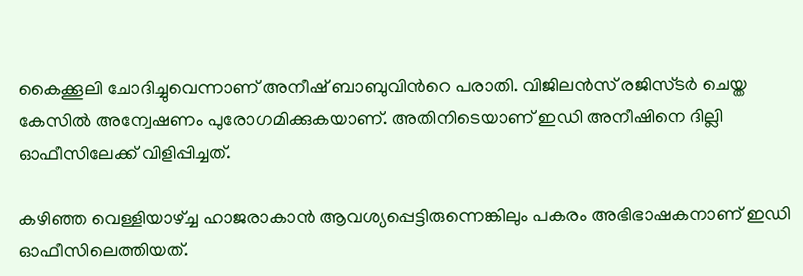കൈക്കൂലി ചോദിച്ചുവെന്നാണ് അനീഷ് ബാബുവിന്‍റെ പരാതി. വിജിലൻസ് രജിസ്ടർ ചെയ്ത കേസിൽ അന്വേഷണം പുരോഗമിക്കുകയാണ്. അതിനിടെയാണ് ഇഡി അനീഷിനെ ദില്ലി ഓഫീസിലേക്ക് വിളിപ്പിച്ചത്.

കഴിഞ്ഞ വെള്ളിയാഴ്ച്ച ഹാജരാകാൻ ആവശ്യപ്പെട്ടിരുന്നെങ്കിലും പകരം അഭിഭാഷകനാണ് ഇഡി ഓഫീസിലെത്തിയത്.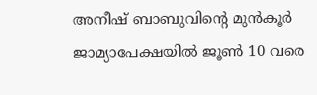അനീഷ് ബാബുവിന്‍റെ മുൻകൂർ ജാമ്യാപേക്ഷയിൽ ജൂൺ 10 വരെ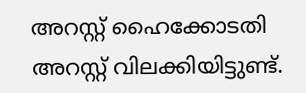അറസ്റ്റ് ഹൈക്കോടതി അറസ്റ്റ് വിലക്കിയിട്ടുണ്ട്.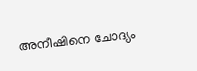അനീഷിനെ ചോദ്യം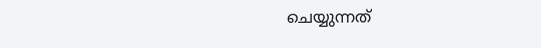ചെയ്യുന്നത്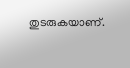തുടരുകയാണ്.